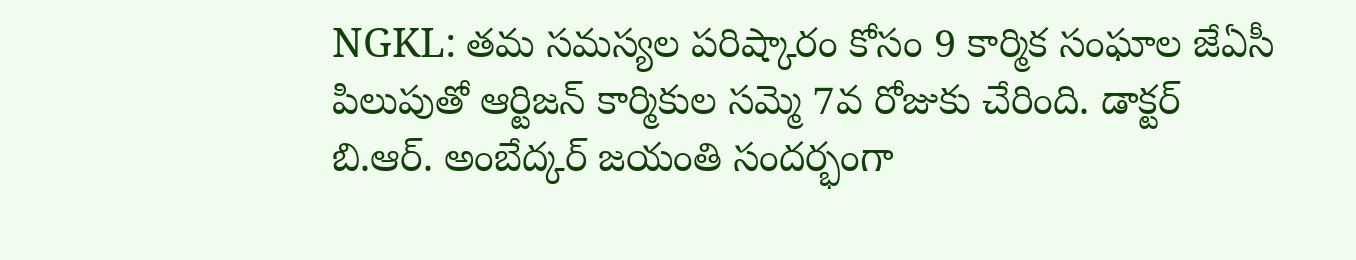NGKL: తమ సమస్యల పరిష్కారం కోసం 9 కార్మిక సంఘాల జేఏసీ పిలుపుతో ఆర్టిజన్ కార్మికుల సమ్మె 7వ రోజుకు చేరింది. డాక్టర్ బి.ఆర్. అంబేద్కర్ జయంతి సందర్భంగా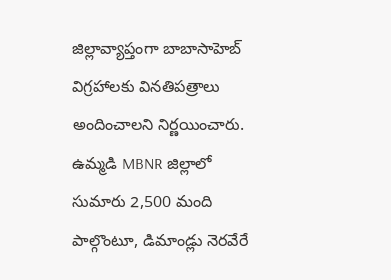జిల్లావ్యాప్తంగా బాబాసాహెబ్ విగ్రహాలకు వినతిపత్రాలు అందించాలని నిర్ణయించారు. ఉమ్మడి MBNR జిల్లాలో సుమారు 2,500 మంది పాల్గొంటూ, డిమాండ్లు నెరవేరే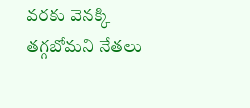వరకు వెనక్కి తగ్గబోమని నేతలు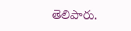తెలిపారు.